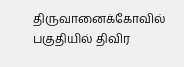திருவானைக்கோவில் பகுதியில் திவிர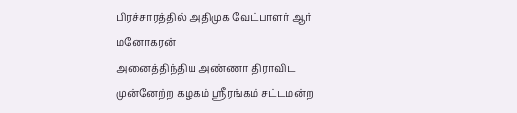பிரச்சாரத்தில் அதிமுக வேட்பாளர் ஆர் மனோகரன்
அனைத்திந்திய அண்ணா திராவிட முன்னேற்ற கழகம் ஸ்ரீரங்கம் சட்டமன்ற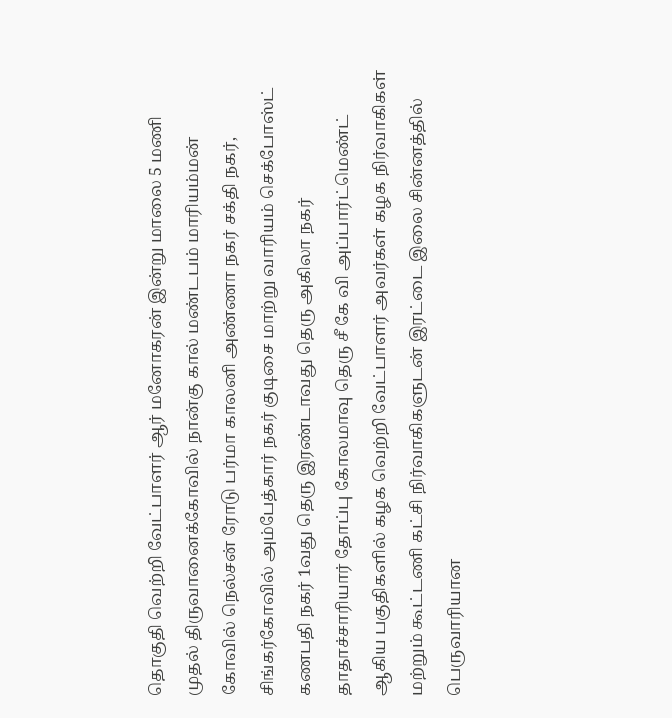தொகுதி வெற்றி வேட்பாளர் ஆர் மனோகரன் இன்று மாலை 5 மணி முதல் திருவானைக்கோவில் நான்கு கால் மண்டபம் மாரியம்மன் கோவில் நெல்சன் ரோடு பர்மா காலனி அண்ணா நகர் சக்தி நகர், சிங்கர்கோவில் அம்பேத்கார் நகர் குடிசை மாற்று வாரியம் செக்போஸ்ட் கணபதி நகர் 1வது தெரு இரண்டாவது தெரு அகிலா நகர் தாதாச்சாரியார் தோப்பு கோலமாவு தெரு சீ கே வி அப்பார்ட்மெண்ட் ஆகிய பகுதிகளில் கழக வெற்றி வேட்பாளர் அவர்கள் கழக நிர்வாகிகள் மற்றும் கூட்டணி கட்சி நிர்வாகிகளுடன் இரட்டை இலை சின்னத்தில் பெருவாரியான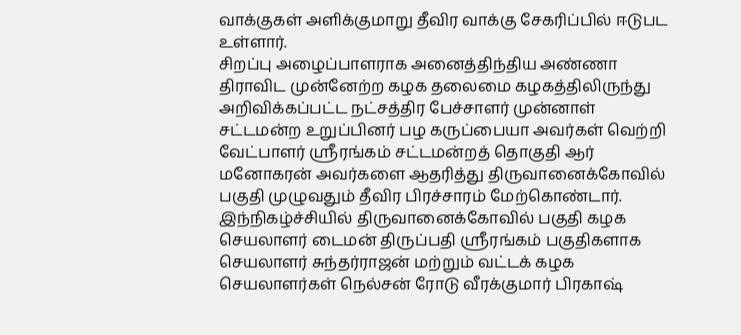வாக்குகள் அளிக்குமாறு தீவிர வாக்கு சேகரிப்பில் ஈடுபட உள்ளார்.
சிறப்பு அழைப்பாளராக அனைத்திந்திய அண்ணா திராவிட முன்னேற்ற கழக தலைமை கழகத்திலிருந்து அறிவிக்கப்பட்ட நட்சத்திர பேச்சாளர் முன்னாள் சட்டமன்ற உறுப்பினர் பழ கருப்பையா அவர்கள் வெற்றி வேட்பாளர் ஸ்ரீரங்கம் சட்டமன்றத் தொகுதி ஆர் மனோகரன் அவர்களை ஆதரித்து திருவானைக்கோவில் பகுதி முழுவதும் தீவிர பிரச்சாரம் மேற்கொண்டார்.
இந்நிகழ்ச்சியில் திருவானைக்கோவில் பகுதி கழக செயலாளர் டைமன் திருப்பதி ஸ்ரீரங்கம் பகுதிகளாக செயலாளர் சுந்தர்ராஜன் மற்றும் வட்டக் கழக செயலாளர்கள் நெல்சன் ரோடு வீரக்குமார் பிரகாஷ்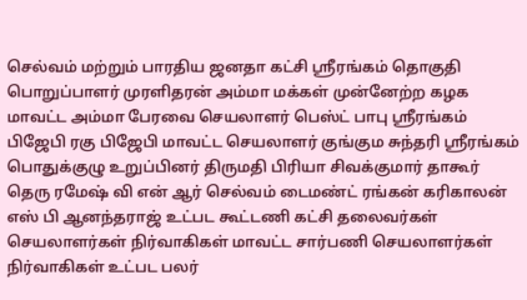செல்வம் மற்றும் பாரதிய ஜனதா கட்சி ஸ்ரீரங்கம் தொகுதி பொறுப்பாளர் முரளிதரன் அம்மா மக்கள் முன்னேற்ற கழக மாவட்ட அம்மா பேரவை செயலாளர் பெஸ்ட் பாபு ஸ்ரீரங்கம் பிஜேபி ரகு பிஜேபி மாவட்ட செயலாளர் குங்கும சுந்தரி ஸ்ரீரங்கம் பொதுக்குழு உறுப்பினர் திருமதி பிரியா சிவக்குமார் தாகூர் தெரு ரமேஷ் வி என் ஆர் செல்வம் டைமண்ட் ரங்கன் கரிகாலன் எஸ் பி ஆனந்தராஜ் உட்பட கூட்டணி கட்சி தலைவர்கள் செயலாளர்கள் நிர்வாகிகள் மாவட்ட சார்பணி செயலாளர்கள் நிர்வாகிகள் உட்பட பலர்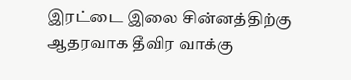இரட்டை இலை சின்னத்திற்கு ஆதரவாக தீவிர வாக்கு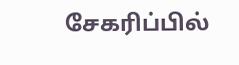சேகரிப்பில்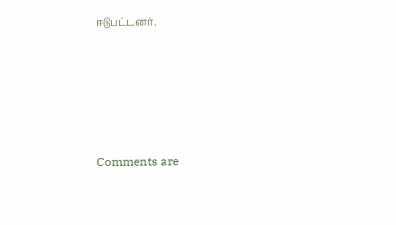ஈடுபட்டனர்.







Comments are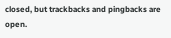closed, but trackbacks and pingbacks are open.